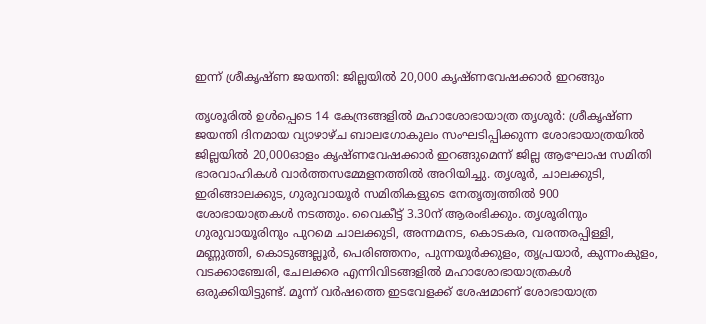ഇന്ന് ശ്രീകൃഷ്ണ ജയന്തി: ജില്ലയിൽ 20,000 കൃഷ്ണവേഷക്കാർ ഇറങ്ങും

തൃശൂരിൽ ഉൾപ്പെടെ 14 കേന്ദ്രങ്ങളിൽ മഹാശോഭായാത്ര തൃശൂർ: ശ്രീകൃഷ്ണ ജയന്തി ദിനമായ വ്യാഴാഴ്ച ബാലഗോകുലം സംഘടിപ്പിക്കുന്ന ശോഭായാത്രയിൽ ജില്ലയിൽ 20,000ഓളം കൃഷ്ണവേഷക്കാർ ഇറങ്ങുമെന്ന് ജില്ല ആഘോഷ സമിതി ഭാരവാഹികൾ വാർത്തസമ്മേളനത്തിൽ അറിയിച്ചു. തൃശൂർ, ചാലക്കുടി, ഇരിങ്ങാലക്കുട, ഗുരുവായൂർ സമിതികളുടെ നേതൃത്വത്തിൽ 900 ശോഭായാത്രകൾ നടത്തും. വൈകീട്ട് 3.30ന് ആരംഭിക്കും. തൃശൂരിനും ഗുരുവായൂരിനും പുറമെ ചാലക്കുടി, അന്നമനട, കൊടകര, വരന്തരപ്പിള്ളി, മണ്ണുത്തി, കൊടുങ്ങല്ലൂർ, പെരിഞ്ഞനം, പുന്നയൂർക്കുളം, തൃപ്രയാർ, കുന്നംകുളം, വടക്കാഞ്ചേരി, ചേലക്കര എന്നിവിടങ്ങളിൽ മഹാശോഭായാത്രകൾ ഒരുക്കിയിട്ടുണ്ട്. മൂന്ന് വർഷത്തെ ഇടവേളക്ക് ശേഷമാണ് ശോഭായാത്ര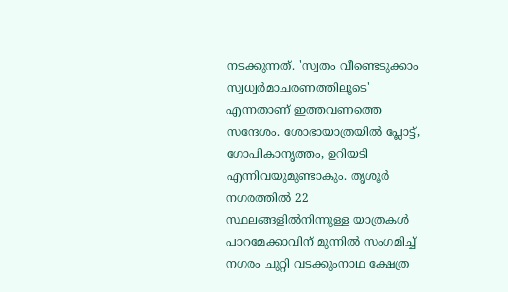നടക്കുന്നത്. 'സ്വതം വീണ്ടെടുക്കാം സ്വധ്വർമാചരണത്തിലൂടെ' എന്നതാണ് ഇത്തവണത്തെ സന്ദേശം. ശോഭായാത്രയിൽ പ്ലോട്ട്, ഗോപികാനൃത്തം, ഉറിയടി എന്നിവയുമുണ്ടാകും. തൃശൂർ നഗരത്തിൽ 22 സ്ഥലങ്ങളിൽനിന്നുള്ള യാത്രകൾ പാറമേക്കാവിന് മുന്നിൽ സംഗമിച്ച് നഗരം ചുറ്റി വടക്കുംനാഥ ക്ഷേത്ര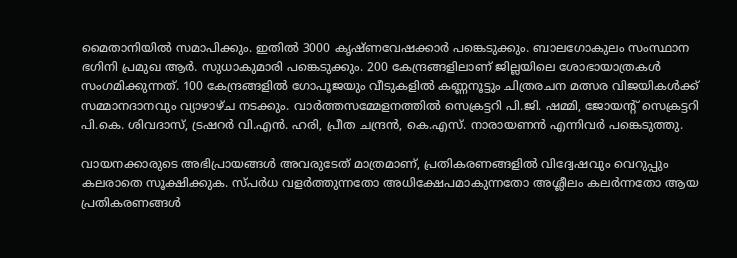മൈതാനിയിൽ സമാപിക്കും. ഇതിൽ 3000 കൃഷ്ണവേഷക്കാർ പങ്കെടുക്കും. ബാലഗോകുലം സംസ്ഥാന ഭഗിനി പ്രമുഖ ആർ. സുധാകുമാരി പങ്കെടുക്കും. 200 കേന്ദ്രങ്ങളിലാണ് ജില്ലയിലെ ശോഭായാത്രകൾ സംഗമിക്കുന്നത്. 100 കേന്ദ്രങ്ങളിൽ ഗോപൂജയും വീടുകളിൽ കണ്ണനൂട്ടും ചിത്രരചന മത്സര വിജയികൾക്ക് സമ്മാനദാനവും വ്യാഴാഴ്ച നടക്കും. വാർത്തസമ്മേളനത്തിൽ സെക്രട്ടറി പി.ജി. ഷമ്മി, ജോയന്‍റ് സെക്രട്ടറി പി.കെ. ശിവദാസ്, ട്രഷറർ വി.എൻ. ഹരി, പ്രീത ചന്ദ്രൻ, കെ.എസ്. നാരായണൻ എന്നിവർ പങ്കെടുത്തു.

വായനക്കാരുടെ അഭിപ്രായങ്ങള്‍ അവരുടേത് മാത്രമാണ്, പ്രതികരണങ്ങളിൽ വിദ്വേഷവും വെറുപ്പും കലരാതെ സൂക്ഷിക്കുക. സ്പർധ വളർത്തുന്നതോ അധിക്ഷേപമാകുന്നതോ അശ്ലീലം കലർന്നതോ ആയ പ്രതികരണങ്ങൾ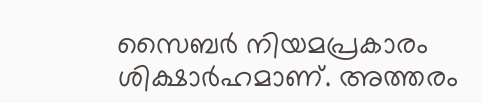സൈബർ നിയമപ്രകാരം ശിക്ഷാർഹമാണ്. അത്തരം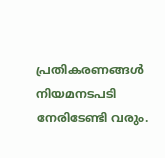പ്രതികരണങ്ങൾ നിയമനടപടി നേരിടേണ്ടി വരും.